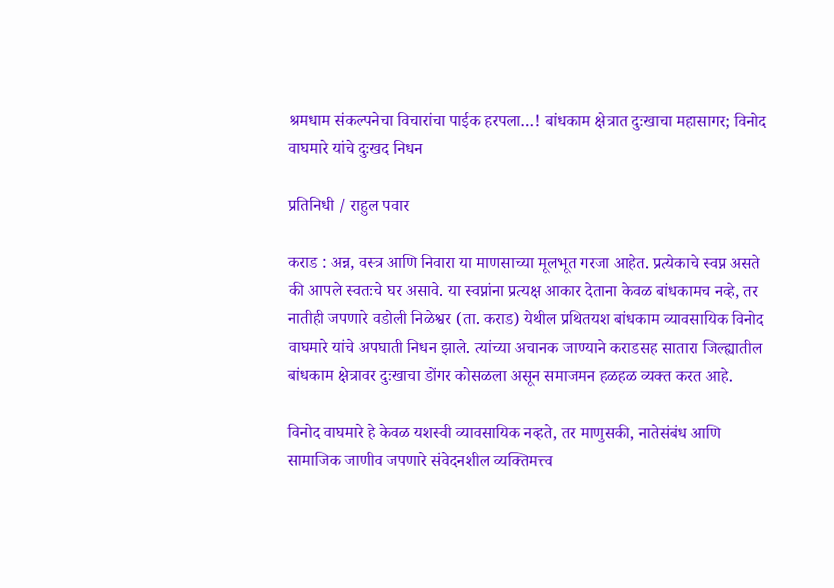श्रमधाम संकल्पनेचा विचारांचा पाईक हरपला…! बांधकाम क्षेत्रात दुःखाचा महासागर; विनोद वाघमारे यांचे दुःखद निधन

प्रतिनिधी / राहुल पवार

कराड : अन्न, वस्त्र आणि निवारा या माणसाच्या मूलभूत गरजा आहेत. प्रत्येकाचे स्वप्न असते की आपले स्वतःचे घर असावे. या स्वप्नांना प्रत्यक्ष आकार देताना केवळ बांधकामच नव्हे, तर नातीही जपणारे वडोली निळेश्वर (ता. कराड) येथील प्रथितयश बांधकाम व्यावसायिक विनोद वाघमारे यांचे अपघाती निधन झाले. त्यांच्या अचानक जाण्याने कराडसह सातारा जिल्ह्यातील बांधकाम क्षेत्रावर दुःखाचा डोंगर कोसळला असून समाजमन हळहळ व्यक्त करत आहे.

विनोद वाघमारे हे केवळ यशस्वी व्यावसायिक नव्हते, तर माणुसकी, नातेसंबंध आणि सामाजिक जाणीव जपणारे संवेदनशील व्यक्तिमत्त्व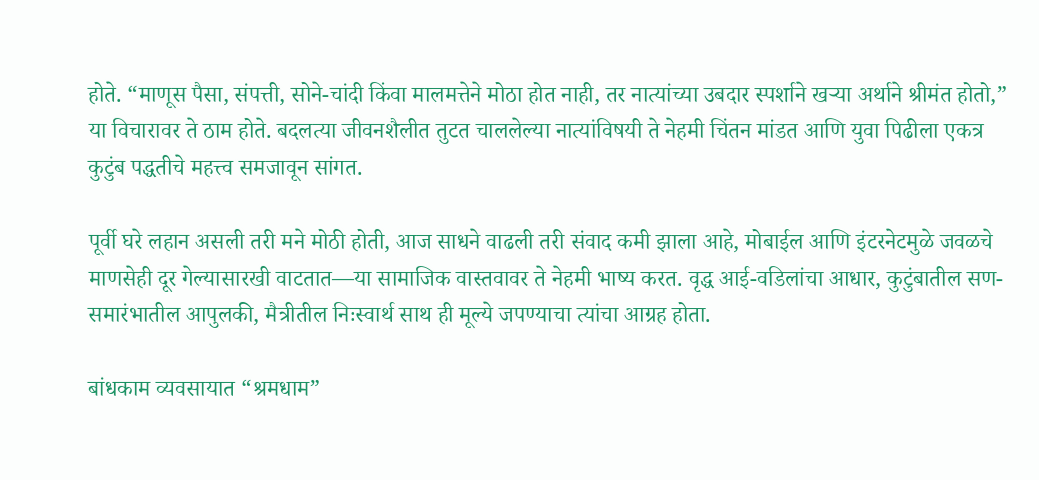होते. “माणूस पैसा, संपत्ती, सोने-चांदी किंवा मालमत्तेने मोठा होत नाही, तर नात्यांच्या उबदार स्पर्शाने खऱ्या अर्थाने श्रीमंत होतो,” या विचारावर ते ठाम होते. बदलत्या जीवनशैलीत तुटत चाललेल्या नात्यांविषयी ते नेहमी चिंतन मांडत आणि युवा पिढीला एकत्र कुटुंब पद्धतीचे महत्त्व समजावून सांगत.

पूर्वी घरे लहान असली तरी मने मोठी होती, आज साधने वाढली तरी संवाद कमी झाला आहे, मोबाईल आणि इंटरनेटमुळे जवळचे माणसेही दूर गेल्यासारखी वाटतात—या सामाजिक वास्तवावर ते नेहमी भाष्य करत. वृद्ध आई-वडिलांचा आधार, कुटुंबातील सण-समारंभातील आपुलकी, मैत्रीतील निःस्वार्थ साथ ही मूल्ये जपण्याचा त्यांचा आग्रह होता.

बांधकाम व्यवसायात “श्रमधाम”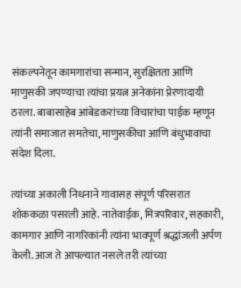संकल्पनेतून कामगारांचा सन्मान, सुरक्षितता आणि माणुसकी जपण्याचा त्यांचा प्रयत्न अनेकांना प्रेरणादायी ठरला. बाबासाहेब आंबेडकरांच्या विचारांचा पाईक म्हणून त्यांनी समाजात समतेचा, माणुसकीचा आणि बंधुभावाचा संदेश दिला.

त्यांच्या अकाली निधनाने गावासह संपूर्ण परिसरात शोककळा पसरली आहे. नातेवाईक, मित्रपरिवार, सहकारी, कामगार आणि नागरिकांनी त्यांना भावपूर्ण श्रद्धांजली अर्पण केली. आज ते आपल्यात नसले तरी त्यांच्या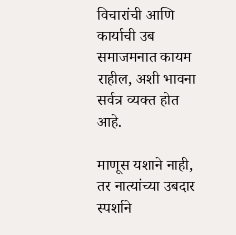विचारांची आणि कार्याची उब समाजमनात कायम राहील, अशी भावना सर्वत्र व्यक्त होत आहे.

माणूस यशाने नाही, तर नात्यांच्या उबदार स्पर्शाने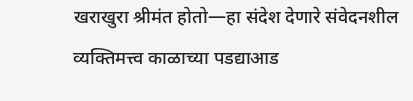खराखुरा श्रीमंत होतो—हा संदेश देणारे संवेदनशील व्यक्तिमत्त्व काळाच्या पडद्याआड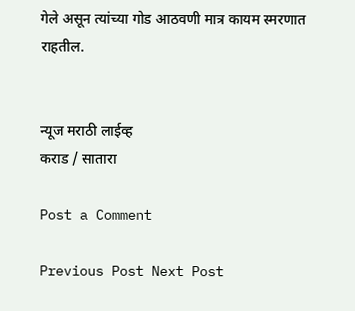गेले असून त्यांच्या गोड आठवणी मात्र कायम स्मरणात राहतील.


न्यूज मराठी लाईव्ह
कराड / सातारा

Post a Comment

Previous Post Next Post